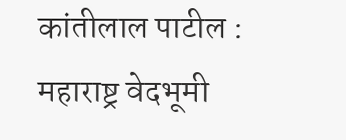कांतीलाल पाटील : महाराष्ट्र वेदभूमी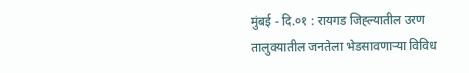मुंबई - दि.०१ : रायगड जिह्ल्यातील उरण तालुक्यातील जनतेला भेडसावणाऱ्या विविध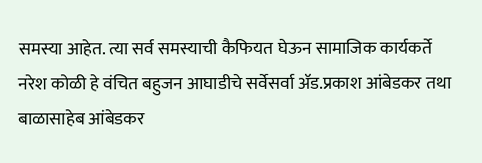समस्या आहेत. त्या सर्व समस्याची कैफियत घेऊन सामाजिक कार्यकर्ते नरेश कोळी हे वंचित बहुजन आघाडीचे सर्वेसर्वा ॲड.प्रकाश आंबेडकर तथा बाळासाहेब आंबेडकर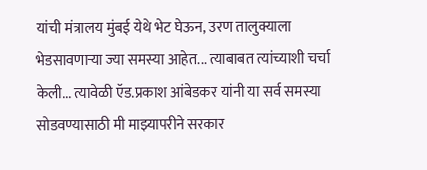यांची मंत्रालय मुंबई येथे भेट घेऊन, उरण तालुक्याला भेडसावणाऱ्या ज्या समस्या आहेत... त्याबाबत त्यांच्याशी चर्चा केली... त्यावेळी ऍड.प्रकाश आंबेडकर यांनी या सर्व समस्या सोडवण्यासाठी मी माझ्यापरीने सरकार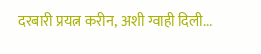दरबारी प्रयत्न करीन, अशी ग्वाही दिली...